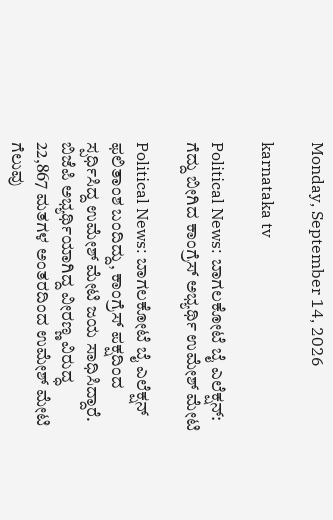Monday, September 14, 2026

karnataka tv

Political News: ಬಾಗಲಕೋಟೆ ಬೈ ಎಲೆಕ್ಷನ್: ಗೆದ್ದು ಬೀಗಿದ ಕಾಂಗ್ರೆಸ್ ಅಭ್ಯರ್ಥಿ ಉಮೇಶ್ ಮೇಟಿ

Political News: ಬಾಗಲಕೋಟೆ ಬೈ ಎಲೆಕ್ಷನ್ ಫಲಿತಾಂಶ ಬಂದಿದ್ದು, ಕಾಂಗ್ರೆಸ್ ಪಕ್ಷದಿಂದ ಸ್ಪರ್ಧಿಸಿದ್ದ ಉಮೇಶ್ ಮೇಟಿ ಜಯ ಸಾಧಿಸಿದ್ದಾರೆ. ಬಿಜೆಪಿ ಅಭ್ಯರ್ಥಿಯಾಗಿದ್ದ ವೀರಣ್ಣ ವಿರುದ್ಧ 22,867 ಮತಗಳ ಅಂತರದಿಂದ ಉಮೇಶ್ ಮೇಟಿ ಗೆಲುವು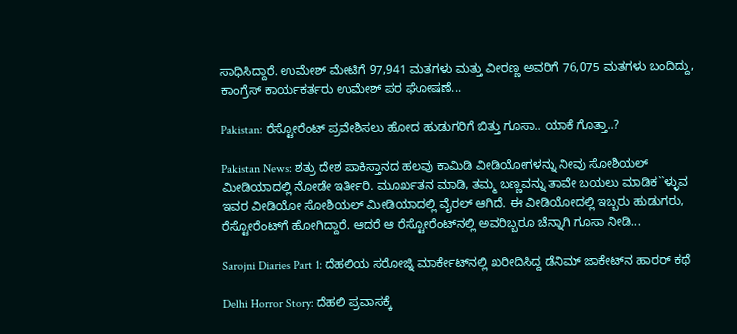ಸಾಧಿಸಿದ್ದಾರೆ. ಉಮೇಶ್ ಮೇಟಿಗೆ 97,941 ಮತಗಳು ಮತ್ತು ವೀರಣ್ಣ ಅವರಿಗೆ 76,075 ಮತಗಳು ಬಂದಿದ್ದು, ಕಾಂಗ್ರೆಸ್ ಕಾರ್ಯಕರ್ತರು ಉಮೇಶ್ ಪರ ಘೋಷಣೆ...

Pakistan: ರೆಸ್ಟೋರೆಂಟ್ ಪ್ರವೇಶಿಸಲು ಹೋದ ಹುಡುಗರಿಗೆ ಬಿತ್ತು ಗೂಸಾ.. ಯಾಕೆ ಗೊತ್ತಾ..?

Pakistan News: ಶತ್ರು ದೇಶ ಪಾಕಿಸ್ತಾನದ ಹಲವು ಕಾಮಿಡಿ ವೀಡಿಯೋಗಳನ್ನು ನೀವು ಸೋಶಿಯಲ್ ಮೀಡಿಯಾದಲ್ಲಿ ನೋಡೇ ಇರ್ತೀರಿ. ಮೂರ್ಖತನ ಮಾಡಿ, ತಮ್ಮ ಬಣ್ಣವನ್ನು ತಾವೇ ಬಯಲು ಮಾಡಿಕ``ಳ್ಳುವ ಇವರ ವೀಡಿಯೋ ಸೋಶಿಯಲ್ ಮೀಡಿಯಾದಲ್ಲಿ ವೈರಲ್ ಆಗಿದೆ. ಈ ವೀಡಿಯೋದಲ್ಲಿ ಇಬ್ಬರು ಹುಡುಗರು, ರೆಸ್ಟೋರೆಂಟ್‌ಗೆ ಹೋಗಿದ್ದಾರೆ. ಆದರೆ ಆ ರೆಸ್ಟೋರೆಂಟ್‌ನಲ್ಲಿ ಅವರಿಬ್ಬರೂ ಚೆನ್ನಾಗಿ ಗೂಸಾ ನೀಡಿ...

Sarojni Diaries Part 1: ದೆಹಲಿಯ ಸರೋಜ್ನಿ ಮಾರ್ಕೇಟ್‌ನಲ್ಲಿ ಖರೀದಿಸಿದ್ದ ಡೆನಿಮ್ ಜಾಕೇಟ್‌ನ ಹಾರರ್ ಕಥೆ

Delhi Horror Story: ದೆಹಲಿ ಪ್ರವಾಸಕ್ಕೆ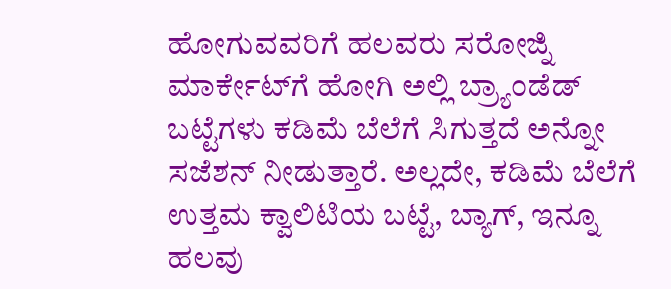ಹೋಗುವವರಿಗೆ ಹಲವರು ಸರೋಜ್ನಿ ಮಾರ್ಕೇಟ್‌ಗೆ ಹೋಗಿ ಅಲ್ಲಿ ಬ್ರ್ಯಾಂಡೆಡ್ ಬಟ್ಟೆಗಳು ಕಡಿಮೆ ಬೆಲೆಗೆ ಸಿಗುತ್ತದೆ ಅನ್ನೋ ಸಜೆಶನ್ ನೀಡುತ್ತಾರೆ. ಅಲ್ಲದೇ, ಕಡಿಮೆ ಬೆಲೆಗೆ ಉತ್ತಮ ಕ್ವಾಲಿಟಿಯ ಬಟ್ಟೆ, ಬ್ಯಾಗ್, ಇನ್ನೂ ಹಲವು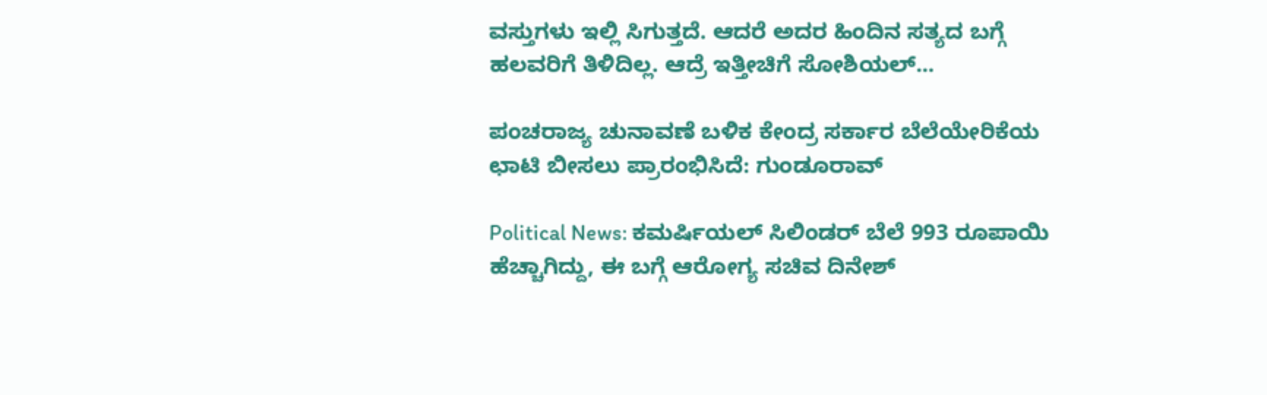ವಸ್ತುಗಳು ಇಲ್ಲಿ ಸಿಗುತ್ತದೆ. ಆದರೆ ಅದರ ಹಿಂದಿನ ಸತ್ಯದ ಬಗ್ಗೆ ಹಲವರಿಗೆ ತಿಳಿದಿಲ್ಲ. ಆದ್ರೆ ಇತ್ತೀಚಿಗೆ ಸೋಶಿಯಲ್...

ಪಂಚರಾಜ್ಯ ಚುನಾವಣೆ ಬಳಿಕ ಕೇಂದ್ರ ಸರ್ಕಾರ ಬೆಲೆಯೇರಿಕೆಯ ಛಾಟಿ ಬೀಸಲು ಪ್ರಾರಂಭಿಸಿದೆ: ಗುಂಡೂರಾವ್

Political News: ಕಮರ್ಷಿಯಲ್ ಸಿಲಿಂಡರ್ ಬೆಲೆ 993 ರೂಪಾಯಿ ಹೆಚ್ಚಾಗಿದ್ದು, ಈ ಬಗ್ಗೆ ಆರೋಗ್ಯ ಸಚಿವ ದಿನೇಶ್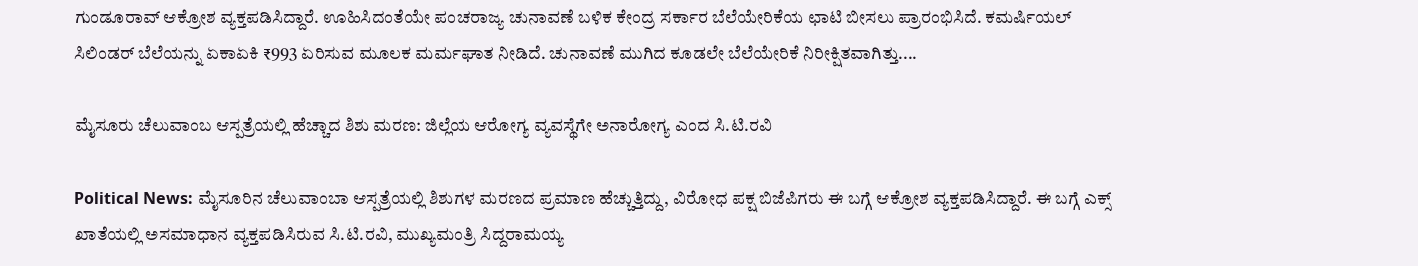ಗುಂಡೂರಾವ್ ಆಕ್ರೋಶ ವ್ಯಕ್ತಪಡಿಸಿದ್ದಾರೆ. ಊಹಿಸಿದಂತೆಯೇ ಪಂಚರಾಜ್ಯ ಚುನಾವಣೆ ಬಳಿಕ ಕೇಂದ್ರ ಸರ್ಕಾರ ಬೆಲೆಯೇರಿಕೆಯ ಛಾಟಿ ಬೀಸಲು ಪ್ರಾರಂಭಿಸಿದೆ. ಕಮರ್ಷಿಯಲ್ ಸಿಲಿಂಡರ್ ಬೆಲೆಯನ್ನು ಏಕಾಏಕಿ ₹993 ಏರಿಸುವ ಮೂಲಕ ‌ಮರ್ಮಘಾತ ನೀಡಿದೆ. ಚುನಾವಣೆ ಮುಗಿದ ಕೂಡಲೇ ಬೆಲೆಯೇರಿಕೆ ನಿರೀಕ್ಷಿತವಾಗಿತ್ತು....

ಮೈಸೂರು ಚೆಲುವಾಂಬ ಆಸ್ಪತ್ರೆಯಲ್ಲಿ ಹೆಚ್ಚಾದ ಶಿಶು ಮರಣ: ಜಿಲ್ಲೆಯ ಆರೋಗ್ಯ ವ್ಯವಸ್ಥೆಗೇ ಅನಾರೋಗ್ಯ ಎಂದ ಸಿ.ಟಿ.ರವಿ

Political News: ಮೈಸೂರಿನ ಚೆಲುವಾಂಬಾ ಆಸ್ಪತ್ರೆಯಲ್ಲಿ ಶಿಶುಗಳ ಮರಣದ ಪ್ರಮಾಣ ಹೆಚ್ಚುತ್ತಿದ್ದು, ವಿರೋಧ ಪಕ್ಷ ಬಿಜೆಪಿಗರು ಈ ಬಗ್ಗೆ ಆಕ್ರೋಶ ವ್ಯಕ್ತಪಡಿಸಿದ್ದಾರೆ. ಈ ಬಗ್ಗೆ ಎಕ್ಸ್ ಖಾತೆಯಲ್ಲಿ ಅಸಮಾಧಾನ ವ್ಯಕ್ತಪಡಿಸಿರುವ ಸಿ.ಟಿ.ರವಿ, ಮುಖ್ಯಮಂತ್ರಿ ಸಿದ್ದರಾಮಯ್ಯ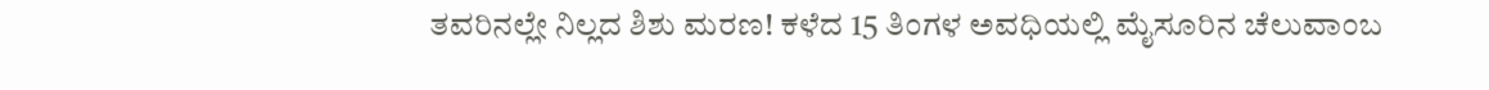ತವರಿನಲ್ಲೇ ನಿಲ್ಲದ ಶಿಶು ಮರಣ! ಕಳೆದ 15 ತಿಂಗಳ ಅವಧಿಯಲ್ಲಿ ಮೈಸೂರಿನ ಚೆಲುವಾಂಬ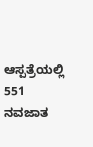ಆಸ್ಪತ್ರೆಯಲ್ಲಿ 551 ನವಜಾತ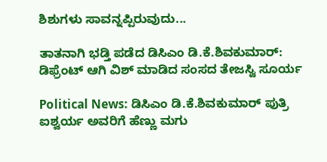ಶಿಶುಗಳು ಸಾವನ್ನಪ್ಪಿರುವುದು...

ತಾತನಾಗಿ ಭಡ್ತಿ ಪಡೆದ ಡಿಸಿಎಂ ಡಿ.ಕೆ.ಶಿವಕುಮಾರ್: ಡಿಫ್ರೆಂಟ್ ಆಗಿ ವಿಶ್ ಮಾಡಿದ ಸಂಸದ ತೇಜಸ್ವಿ ಸೂರ್ಯ

Political News: ಡಿಸಿಎಂ ಡಿ.ಕೆ.ಶಿವಕುಮಾರ್ ಪುತ್ರಿ ಐಶ್ವರ್ಯ ಅವರಿಗೆ ಹೆಣ್ಣು ಮಗು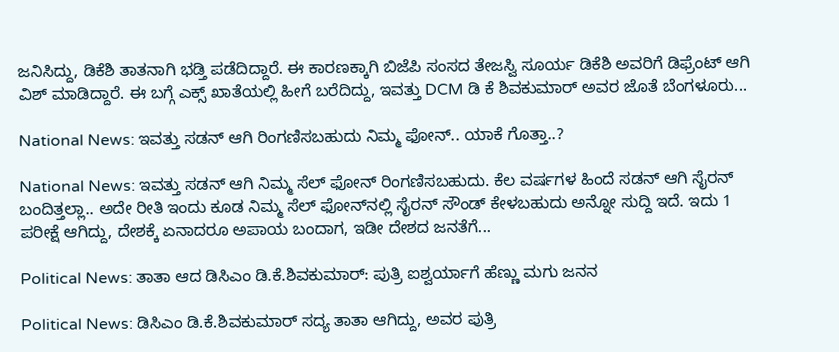ಜನಿಸಿದ್ದು, ಡಿಕೆಶಿ ತಾತನಾಗಿ ಭಡ್ತಿ ಪಡೆದಿದ್ದಾರೆ. ಈ ಕಾರಣಕ್ಕಾಗಿ ಬಿಜೆಪಿ ಸಂಸದ ತೇಜಸ್ವಿ ಸೂರ್ಯ ಡಿಕೆಶಿ ಅವರಿಗೆ ಡಿಫ್ರೆಂಟ್ ಆಗಿ ವಿಶ್ ಮಾಡಿದ್ದಾರೆ. ಈ ಬಗ್ಗೆ ಎಕ್ಸ್ ಖಾತೆಯಲ್ಲಿ ಹೀಗೆ ಬರೆದಿದ್ದು, ಇವತ್ತು DCM ಡಿ ಕೆ ಶಿವಕುಮಾರ್ ಅವರ ಜೊತೆ ಬೆಂಗಳೂರು...

National News: ಇವತ್ತು ಸಡನ್ ಆಗಿ ರಿಂಗಣಿಸಬಹುದು ನಿಮ್ಮ ಫೋನ್.. ಯಾಕೆ ಗೊತ್ತಾ..?

National News: ಇವತ್ತು ಸಡನ್ ಆಗಿ ನಿಮ್ಮ ಸೆಲ್ ಫೋನ್ ರಿಂಗಣಿಸಬಹುದು. ಕೆಲ ವರ್ಷಗಳ ಹಿಂದೆ ಸಡನ್ ಆಗಿ ಸೈರನ್ ಬಂದಿತ್ತಲ್ಲಾ.. ಅದೇ ರೀತಿ ಇಂದು ಕೂಡ ನಿಮ್ಮ ಸೆಲ್ ಫೋನ್‌ನಲ್ಲಿ ಸೈರನ್ ಸೌಂಡ್ ಕೇಳಬಹುದು ಅನ್ನೋ ಸುದ್ದಿ ಇದೆ. ಇದು 1 ಪರೀಕ್ಷೆ ಆಗಿದ್ದು, ದೇಶಕ್ಕೆ ಏನಾದರೂ ಅಪಾಯ ಬಂದಾಗ, ಇಡೀ ದೇಶದ ಜನತೆಗೆ...

Political News: ತಾತಾ ಆದ ಡಿಸಿಎಂ ಡಿ.ಕೆ.ಶಿವಕುಮಾರ್: ಪುತ್ರಿ ಐಶ್ವರ್ಯಾಗೆ ಹೆಣ್ಣು ಮಗು ಜನನ

Political News: ಡಿಸಿಎಂ ಡಿ.ಕೆ.ಶಿವಕುಮಾರ್ ಸದ್ಯ ತಾತಾ ಆಗಿದ್ದು, ಅವರ ಪುತ್ರಿ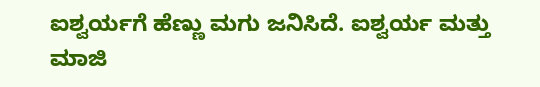ಐಶ್ವರ್ಯಗೆ ಹೆಣ್ಣು ಮಗು ಜನಿಸಿದೆ. ಐಶ್ವರ್ಯ ಮತ್ತು ಮಾಜಿ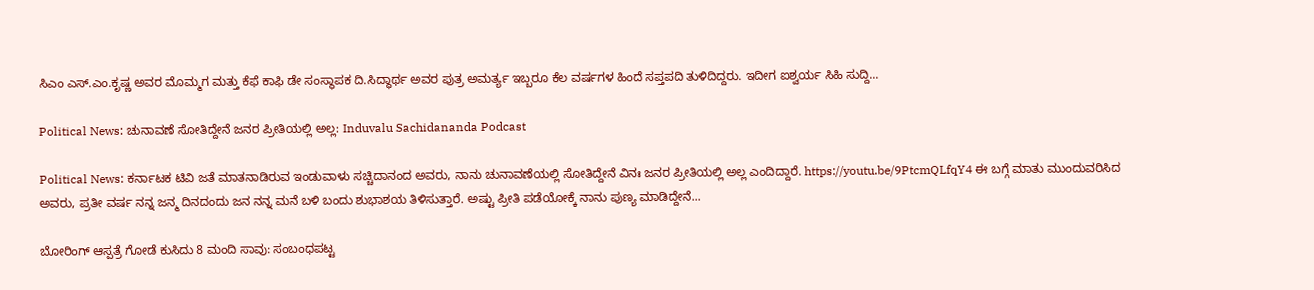ಸಿಎಂ ಎಸ್.ಎಂ.ಕೃಷ್ಣ ಅವರ ಮೊಮ್ಮಗ ಮತ್ತು ಕೆಫೆ ಕಾಫಿ ಡೇ ಸಂಸ್ಥಾಪಕ ದಿ.ಸಿದ್ಧಾರ್ಥ ಅವರ ಪುತ್ರ ಅಮರ್ತ್ಯ ಇಬ್ಬರೂ ಕೆಲ ವರ್ಷಗಳ ಹಿಂದೆ ಸಪ್ತಪದಿ ತುಳಿದಿದ್ದರು. ಇದೀಗ ಐಶ್ವರ್ಯ ಸಿಹಿ ಸುದ್ದಿ...

Political News: ಚುನಾವಣೆ ಸೋತಿದ್ದೇನೆ ಜನರ ಪ್ರೀತಿಯಲ್ಲಿ ಅಲ್ಲ: Induvalu Sachidananda Podcast

Political News: ಕರ್ನಾಟಕ ಟಿವಿ ಜತೆ ಮಾತನಾಡಿರುವ ಇಂಡುವಾಳು ಸಚ್ಚಿದಾನಂದ ಅವರು, ನಾನು ಚುನಾವಣೆಯಲ್ಲಿ ಸೋತಿದ್ದೇನೆ ವಿನಃ ಜನರ ಪ್ರೀತಿಯಲ್ಲಿ ಅಲ್ಲ ಎಂದಿದ್ದಾರೆ. https://youtu.be/9PtcmQLfqY4 ಈ ಬಗ್ಗೆ ಮಾತು ಮುಂದುವರಿಸಿದ ಅವರು, ಪ್ರತೀ ವರ್ಷ ನನ್ನ ಜನ್ಮ ದಿನದಂದು ಜನ ನನ್ನ ಮನೆ ಬಳಿ ಬಂದು ಶುಭಾಶಯ ತಿಳಿಸುತ್ತಾರೆ. ಅಷ್ಟು ಪ್ರೀತಿ ಪಡೆಯೋಕ್ಕೆ ನಾನು ಪುಣ್ಯ ಮಾಡಿದ್ದೇನೆ...

ಬೋರಿಂಗ್ ಆಸ್ಪತ್ರೆ ಗೋಡೆ ಕುಸಿದು 8 ಮಂದಿ ಸಾವು: ಸಂಬಂಧಪಟ್ಟ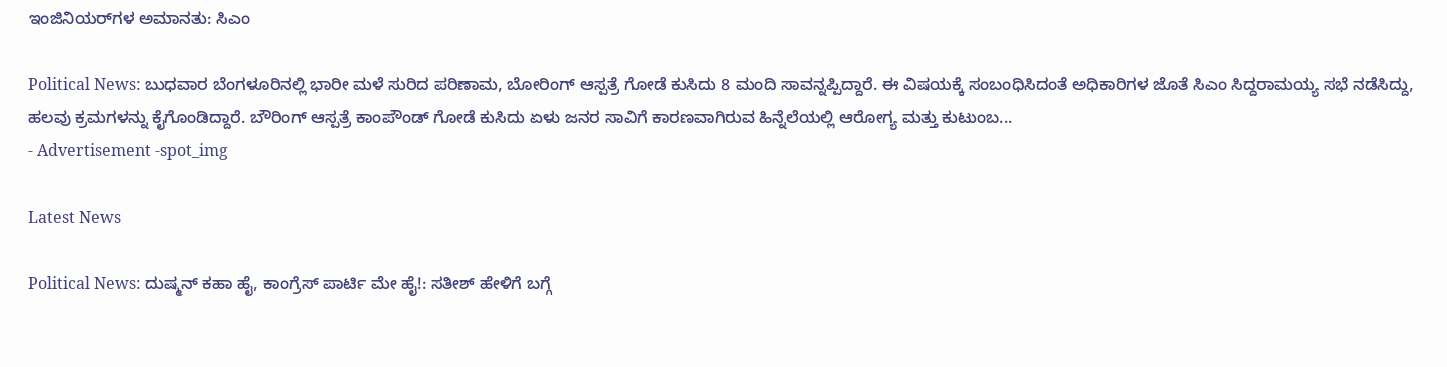ಇಂಜಿನಿಯರ್‌ಗಳ ಅಮಾನತು: ಸಿಎಂ

Political News: ಬುಧವಾರ ಬೆಂಗಳೂರಿನಲ್ಲಿ ಭಾರೀ ಮಳೆ ಸುರಿದ ಪರಿಣಾಮ, ಬೋರಿಂಗ್ ಆಸ್ಪತ್ರೆ ಗೋಡೆ ಕುಸಿದು 8 ಮಂದಿ ಸಾವನ್ನಪ್ಪಿದ್ದಾರೆ. ಈ ವಿಷಯಕ್ಕೆ ಸಂಬಂಧಿಸಿದಂತೆ ಅಧಿಕಾರಿಗಳ ಜೊತೆ ಸಿಎಂ ಸಿದ್ದರಾಮಯ್ಯ ಸಭೆ ನಡೆಸಿದ್ದು, ಹಲವು ಕ್ರಮಗಳನ್ನು ಕೈಗೊಂಡಿದ್ದಾರೆ. ಬೌರಿಂಗ್ ಆಸ್ಪತ್ರೆ ಕಾಂಪೌಂಡ್ ಗೋಡೆ ಕುಸಿದು ಏಳು ಜನರ ಸಾವಿಗೆ ಕಾರಣವಾಗಿರುವ ಹಿನ್ನೆಲೆಯಲ್ಲಿ ಆರೋಗ್ಯ ಮತ್ತು ಕುಟುಂಬ...
- Advertisement -spot_img

Latest News

Political News: ದುಷ್ಮನ್ ಕಹಾ ಹೈ, ಕಾಂಗ್ರೆಸ್ ಪಾರ್ಟಿ ಮೇ ಹೈ!: ಸತೀಶ್ ಹೇಳಿಗೆ ಬಗ್ಗೆ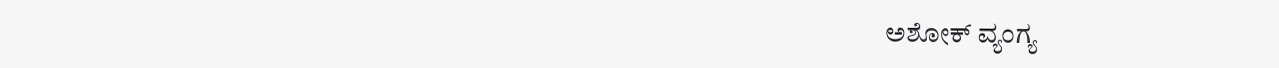ಅಶೋಕ್ ವ್ಯಂಗ್ಯ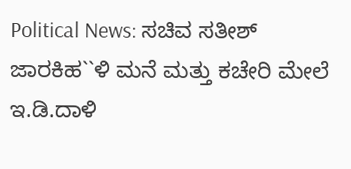Political News: ಸಚಿವ ಸತೀಶ್ ಜಾರಕಿಹ``ಳಿ ಮನೆ ಮತ್ತು ಕಚೇರಿ ಮೇಲೆ ಇ.ಡಿ.ದಾಳಿ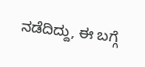ನಡೆದಿದ್ದು, ಈ ಬಗ್ಗೆ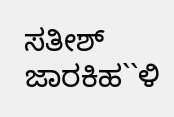ಸತೀಶ್ ಜಾರಕಿಹ``ಳಿ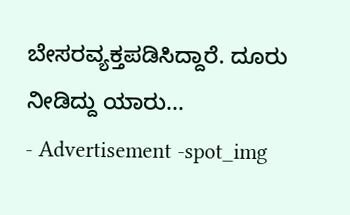ಬೇಸರವ್ಯಕ್ತಪಡಿಸಿದ್ದಾರೆ. ದೂರು ನೀಡಿದ್ದು ಯಾರು...
- Advertisement -spot_img